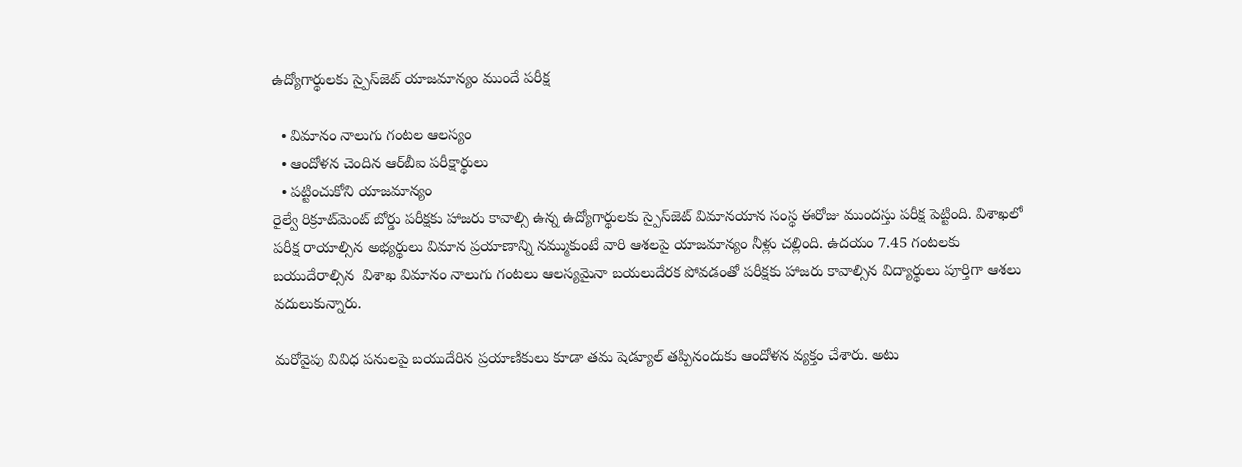ఉద్యోగార్థులకు స్పైస్‌జెట్‌ యాజమాన్యం ముందే పరీక్ష

  • విమానం నాలుగు గంటల ఆలస్యం
  • ఆందోళన చెందిన ఆర్‌బీఐ పరీక్షార్థులు
  • పట్టించుకోని యాజమాన్యం
రైల్వే రిక్రూట్‌మెంట్‌ బోర్డు పరీక్షకు హాజరు కావాల్సి ఉన్న ఉద్యోగార్థులకు స్పైస్‌జెట్‌ విమానయాన సంస్థ ఈరోజు ముందస్తు పరీక్ష పెట్టింది. విశాఖలో పరీక్ష రాయాల్సిన అభ్యర్థులు విమాన ప్రయాణాన్ని నమ్ముకుంటే వారి ఆశలపై యాజమాన్యం నీళ్లు చల్లింది. ఉదయం 7.45 గంటలకు బయుదేరాల్సిన  విశాఖ విమానం నాలుగు గంటలు ఆలస్యమైనా బయలుదేరక పోవడంతో పరీక్షకు హాజరు కావాల్సిన విద్యార్థులు పూర్తిగా ఆశలు వదులుకున్నారు.

మరోవైపు వివిధ పనులపై బయుదేరిన ప్రయాణికులు కూడా తమ షెడ్యూల్‌ తప్పినందుకు ఆందోళన వ్యక్తం చేశారు. అటు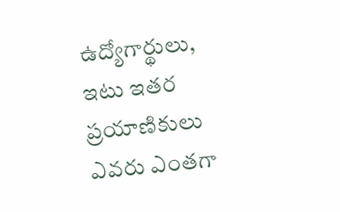ఉద్యోగార్థులు, ఇటు ఇతర ప్రయాణికులు ఎవరు ఎంతగా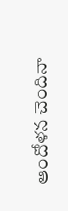ఆందోళన చెందినా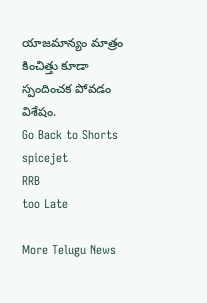యాజమాన్యం మాత్రం కించిత్తు కూడా స్పందించక పోవడం విశేషం.
Go Back to Shorts
spicejet
RRB
too Late

More Telugu News